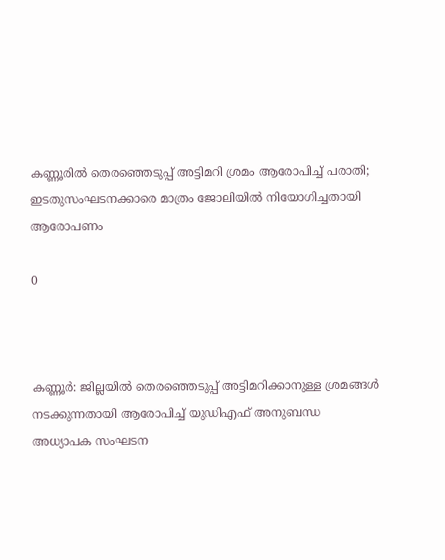കണ്ണൂരിൽ തെരഞ്ഞെടുപ്പ് അട്ടിമറി ശ്രമം ആരോപിച്ച് പരാതി; ഇടതുസംഘടനക്കാരെ മാത്രം ജോലിയിൽ നിയോഗിച്ചതായി ആരോപണം

0



കണ്ണൂർ: ജില്ലയിൽ തെരഞ്ഞെടുപ്പ് അട്ടിമറിക്കാനുള്ള ശ്രമങ്ങൾ നടക്കുന്നതായി ആരോപിച്ച് യുഡിഎഫ് അനുബന്ധ അധ്യാപക സംഘടന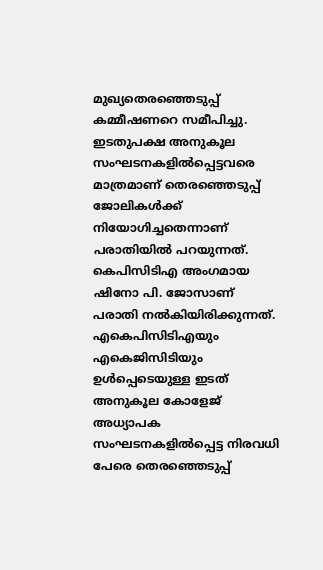മുഖ്യതെരഞ്ഞെടുപ്പ് കമ്മീഷണറെ സമീപിച്ചു. ഇടതുപക്ഷ അനുകൂല സംഘടനകളിൽപ്പെട്ടവരെ മാത്രമാണ് തെരഞ്ഞെടുപ്പ് ജോലികൾക്ക് നിയോഗിച്ചതെന്നാണ് പരാതിയിൽ പറയുന്നത്.
കെപിസിടിഎ അംഗമായ ഷിനോ പി. ജോസാണ് പരാതി നൽകിയിരിക്കുന്നത്. എകെപിസിടിഎയും എകെജിസിടിയും ഉൾപ്പെടെയുള്ള ഇടത് അനുകൂല കോളേജ് അധ്യാപക സംഘടനകളിൽപ്പെട്ട നിരവധി പേരെ തെരഞ്ഞെടുപ്പ്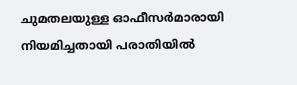ചുമതലയുള്ള ഓഫീസർമാരായി നിയമിച്ചതായി പരാതിയിൽ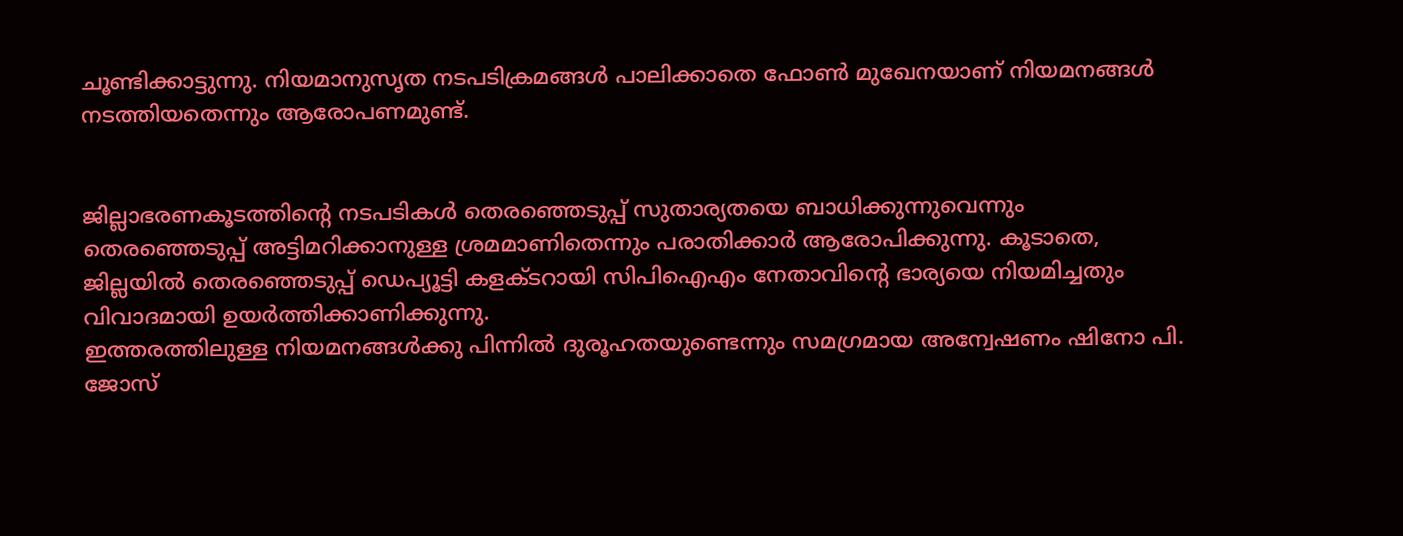ചൂണ്ടിക്കാട്ടുന്നു. നിയമാനുസൃത നടപടിക്രമങ്ങൾ പാലിക്കാതെ ഫോൺ മുഖേനയാണ് നിയമനങ്ങൾ നടത്തിയതെന്നും ആരോപണമുണ്ട്.


ജില്ലാഭരണകൂടത്തിന്റെ നടപടികൾ തെരഞ്ഞെടുപ്പ് സുതാര്യതയെ ബാധിക്കുന്നുവെന്നും തെരഞ്ഞെടുപ്പ് അട്ടിമറിക്കാനുള്ള ശ്രമമാണിതെന്നും പരാതിക്കാർ ആരോപിക്കുന്നു. കൂടാതെ, ജില്ലയിൽ തെരഞ്ഞെടുപ്പ് ഡെപ്യൂട്ടി കളക്ടറായി സിപിഐഎം നേതാവിന്റെ ഭാര്യയെ നിയമിച്ചതും വിവാദമായി ഉയർത്തിക്കാണിക്കുന്നു.
ഇത്തരത്തിലുള്ള നിയമനങ്ങൾക്കു പിന്നിൽ ദുരൂഹതയുണ്ടെന്നും സമഗ്രമായ അന്വേഷണം ഷിനോ പി. ജോസ്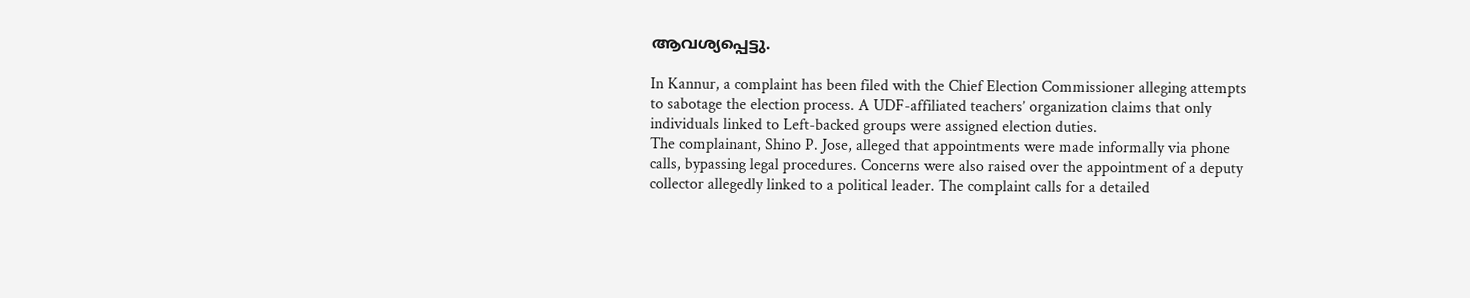ആവശ്യപ്പെട്ടു.

In Kannur, a complaint has been filed with the Chief Election Commissioner alleging attempts to sabotage the election process. A UDF-affiliated teachers’ organization claims that only individuals linked to Left-backed groups were assigned election duties.
The complainant, Shino P. Jose, alleged that appointments were made informally via phone calls, bypassing legal procedures. Concerns were also raised over the appointment of a deputy collector allegedly linked to a political leader. The complaint calls for a detailed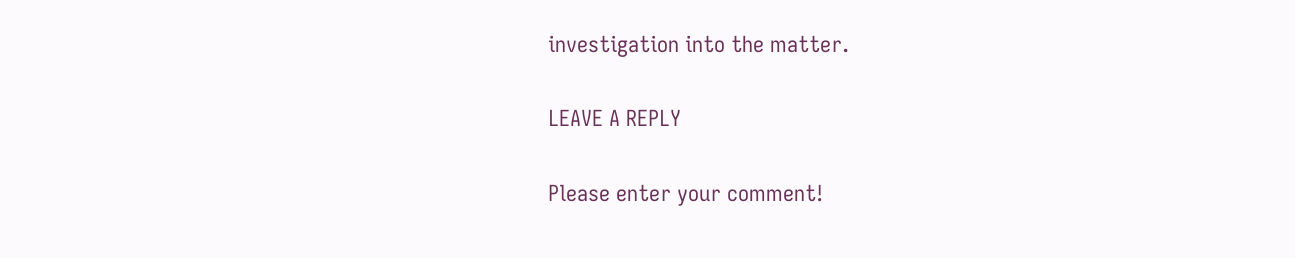investigation into the matter.

LEAVE A REPLY

Please enter your comment!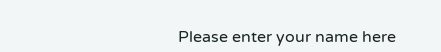Please enter your name here